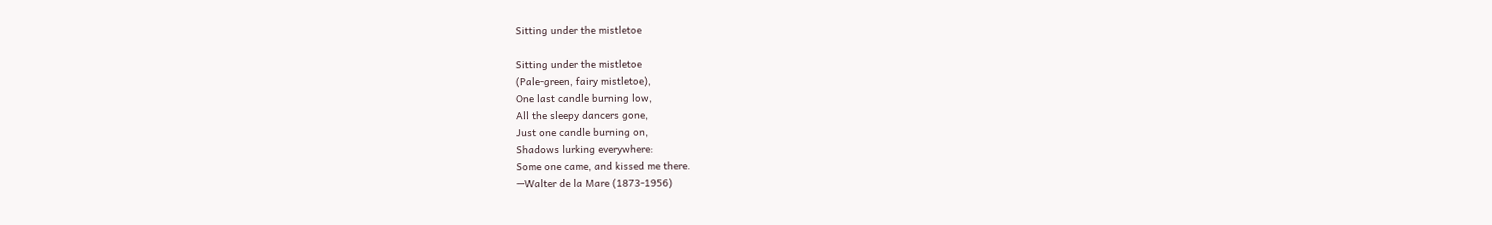Sitting under the mistletoe

Sitting under the mistletoe
(Pale-green, fairy mistletoe),
One last candle burning low,
All the sleepy dancers gone,
Just one candle burning on,
Shadows lurking everywhere:
Some one came, and kissed me there.
—Walter de la Mare (1873-1956)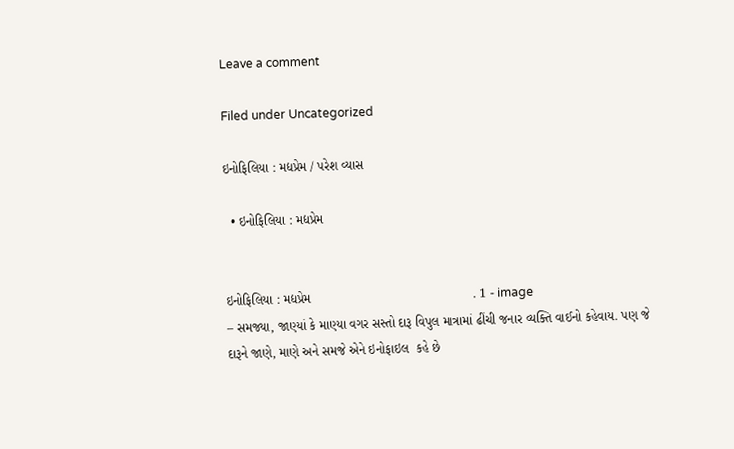Leave a comment

Filed under Uncategorized

ઇનોફિલિયા : મદ્યપ્રેમ / પરેશ વ્યાસ

  • ઇનોફિલિયા : મદ્યપ્રેમ


ઇનોફિલિયા : મદ્યપ્રેમ                                             . 1 - image
– સમજ્યા, જાણ્યાં કે માણ્યા વગર સસ્તો દારૂ વિપુલ માત્રામાં ઢીંચી જનાર વ્યક્તિ વાઈનો કહેવાય. પણ જે દારૂને જાણે, માણે અને સમજે એને ઇનોફાઇલ  કહે છે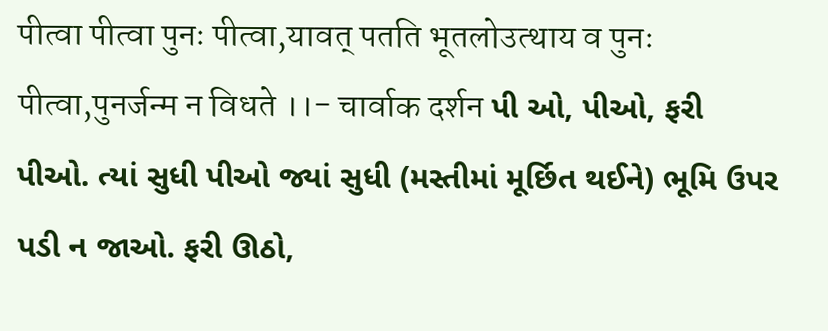पीत्वा पीत्वा पुनः पीत्वा,यावत् पतति भूतलोउत्थाय व पुनः पीत्वा,पुनर्जन्म न विधते ।।- चार्वाक दर्शन પી ઓ, પીઓ, ફરી પીઓ. ત્યાં સુધી પીઓ જ્યાં સુધી (મસ્તીમાં મૂર્છિત થઈને) ભૂમિ ઉપર પડી ન જાઓ. ફરી ઊઠો,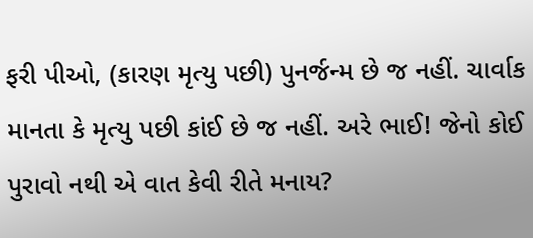ફરી પીઓ, (કારણ મૃત્યુ પછી) પુનર્જન્મ છે જ નહીં. ચાર્વાક માનતા કે મૃત્યુ પછી કાંઈ છે જ નહીં. અરે ભાઈ! જેનો કોઈ પુરાવો નથી એ વાત કેવી રીતે મનાય?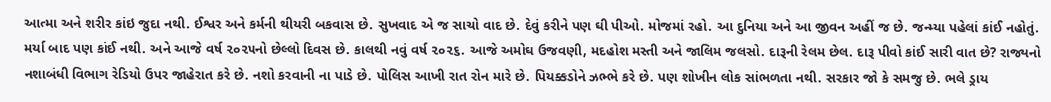આત્મા અને શરીર કાંઇ જુદા નથી. ઈશ્વર અને કર્મની થીયરી બકવાસ છે. સુખવાદ એ જ સાચો વાદ છે. દેવું કરીને પણ ઘી પીઓ. મોજમાં રહો. આ દુનિયા અને આ જીવન અહીં જ છે. જન્મ્યા પહેલાં કાંઈ નહોતું. મર્યા બાદ પણ કાંઈ નથી. અને આજે વર્ષ ૨૦૨૫નો છેલ્લો દિવસ છે. કાલથી નવું વર્ષ ૨૦૨૬. આજે અમોઘ ઉજવણી, મદહોશ મસ્તી અને જાલિમ જલસો. દારૂની રેલમ છેલ. દારૂ પીવો કાંઈ સારી વાત છે? રાજ્યનો નશાબંધી વિભાગ રેડિયો ઉપર જાહેરાત કરે છે. નશો કરવાની ના પાડે છે. પોલિસ આખી રાત રોન મારે છે. પિયક્કડોને ઝભ્ભે કરે છે. પણ શોખીન લોક સાંભળતા નથી. સરકાર જો કે સમજુ છે. ભલે ડ્રાય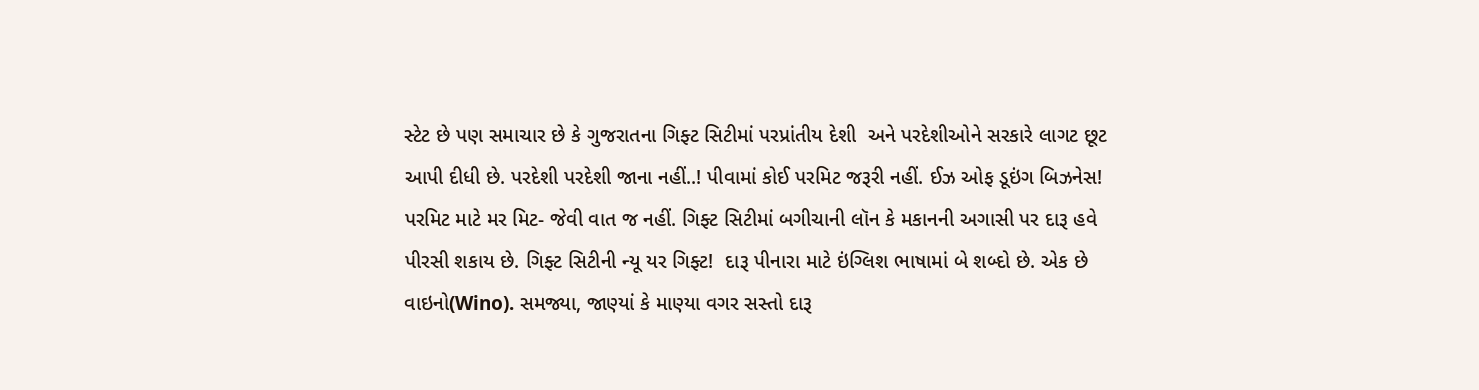સ્ટેટ છે પણ સમાચાર છે કે ગુજરાતના ગિફ્ટ સિટીમાં પરપ્રાંતીય દેશી  અને પરદેશીઓને સરકારે લાગટ છૂટ આપી દીધી છે. પરદેશી પરદેશી જાના નહીં..! પીવામાં કોઈ પરમિટ જરૂરી નહીં. ઈઝ ઓફ ડૂઇંગ બિઝનેસ! પરમિટ માટે મર મિટ- જેવી વાત જ નહીં. ગિફ્ટ સિટીમાં બગીચાની લૉન કે મકાનની અગાસી પર દારૂ હવે પીરસી શકાય છે. ગિફ્ટ સિટીની ન્યૂ યર ગિફ્ટ!  દારૂ પીનારા માટે ઇંગ્લિશ ભાષામાં બે શબ્દો છે. એક છે વાઇનો(Wino). સમજ્યા, જાણ્યાં કે માણ્યા વગર સસ્તો દારૂ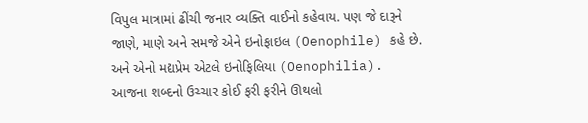વિપુલ માત્રામાં ઢીંચી જનાર વ્યક્તિ વાઈનો કહેવાય. પણ જે દારૂને જાણે, માણે અને સમજે એને ઇનોફાઇલ (Oenophile) કહે છે. અને એનો મદ્યપ્રેમ એટલે ઇનોફિલિયા (Oenophilia). આજના શબ્દનો ઉચ્ચાર કોઈ ફરી ફરીને ઊથલો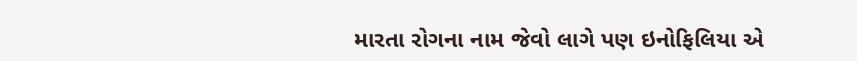મારતા રોગના નામ જેવો લાગે પણ ઇનોફિલિયા એ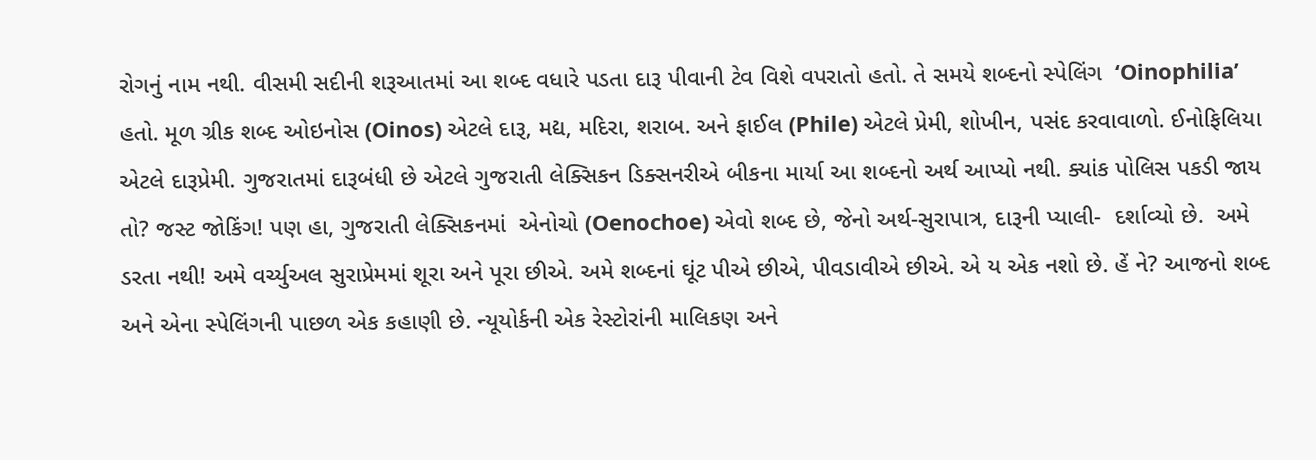રોગનું નામ નથી. વીસમી સદીની શરૂઆતમાં આ શબ્દ વધારે પડતા દારૂ પીવાની ટેવ વિશે વપરાતો હતો. તે સમયે શબ્દનો સ્પેલિંગ  ‘Oinophilia’  હતો. મૂળ ગ્રીક શબ્દ ઓઇનોસ (Oinos) એટલે દારૂ, મદ્ય, મદિરા, શરાબ. અને ફાઈલ (Phile) એટલે પ્રેમી, શોખીન, પસંદ કરવાવાળો. ઈનોફિલિયા એટલે દારૂપ્રેમી. ગુજરાતમાં દારૂબંધી છે એટલે ગુજરાતી લેક્સિકન ડિક્સનરીએ બીકના માર્યા આ શબ્દનો અર્થ આપ્યો નથી. ક્યાંક પોલિસ પકડી જાય તો? જસ્ટ જોકિંગ! પણ હા, ગુજરાતી લેક્સિકનમાં  એનોચો (Oenochoe) એવો શબ્દ છે, જેનો અર્થ-સુરાપાત્ર, દારૂની પ્યાલી-  દર્શાવ્યો છે.  અમે ડરતા નથી! અમે વર્ચ્યુઅલ સુરાપ્રેમમાં શૂરા અને પૂરા છીએ. અમે શબ્દનાં ઘૂંટ પીએ છીએ, પીવડાવીએ છીએ. એ ય એક નશો છે. હેં ને? આજનો શબ્દ અને એના સ્પેલિંગની પાછળ એક કહાણી છે. ન્યૂયોર્કની એક રેસ્ટોરાંની માલિકણ અને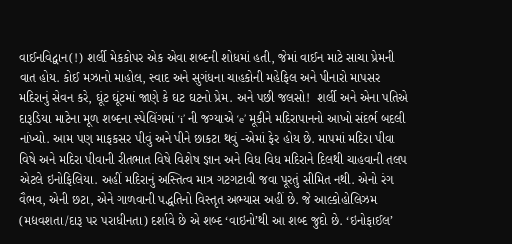વાઈનવિદ્વાન(!) શર્લી મેકકોપર એક એવા શબ્દની શોધમાં હતી, જેમાં વાઈન માટે સાચા પ્રેમની વાત હોય. કોઈ મઝાનો માહોલ, સ્વાદ અને સુગંધના ચાહકોની મહેફિલ અને પીનારો માપસર મદિરાનું સેવન કરે, ઘૂંટ ઘૂંટમાં જાણે કે ઘટ ઘટનો પ્રેમ. અને પછી જલસો!  શર્લી અને એના પતિએ દારૂડિયા માટેના મૂળ શબ્દના સ્પેલિંગમાં ‘i’ ની જગ્યાએ ‘e’ મૂકીને મદિરાપાનનો આખો સંદર્ભ બદલી નાંખ્યો. આમ પણ માફકસર પીવું અને પીને છાકટા થવું -એમાં ફેર હોય છે. માપમાં મદિરા પીવા વિષે અને મદિરા પીવાની રીતભાત વિષે વિશેષ જ્ઞાન અને વિધ વિધ મદિરાને દિલથી ચાહવાની તલપ એટલે ઇનોફિલિયા. અહીં મદિરાનું અસ્તિત્વ માત્ર ગટગટાવી જવા પૂરતું સીમિત નથી. એનો રંગ વૈભવ, એની છટા, એને ગાળવાની પદ્ધતિનો વિસ્તૃત અભ્યાસ અહીં છે. જે આલ્કોહોલિઝમ (મદ્યવશતા/દારૂ પર પરાધીનતા) દર્શાવે છે એ શબ્દ ‘વાઇનો’થી આ શબ્દ જુદો છે. ‘ઇનોફાઈલ’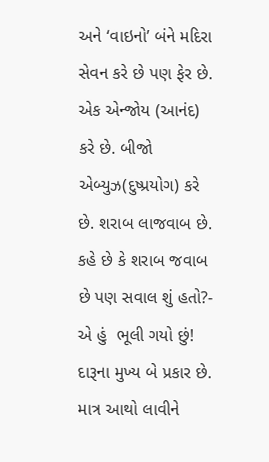અને ‘વાઇનો’ બંને મદિરા સેવન કરે છે પણ ફેર છે. એક એન્જોય (આનંદ) કરે છે. બીજો એબ્યુઝ(દુષ્પ્રયોગ) કરે છે. શરાબ લાજવાબ છે. કહે છે કે શરાબ જવાબ છે પણ સવાલ શું હતો?- એ હું  ભૂલી ગયો છું! દારૂના મુખ્ય બે પ્રકાર છે. માત્ર આથો લાવીને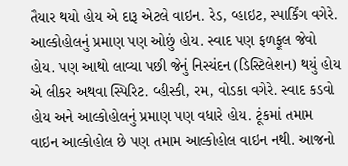તૈયાર થયો હોય એ દારૂ એટલે વાઇન. રેડ, વ્હાઇટ, સ્પાર્કિંગ વગેરે. આલ્કોહોલનું પ્રમાણ પણ ઓછું હોય. સ્વાદ પણ ફળફૂલ જેવો હોય. પણ આથો લાવ્યા પછી જેનું નિસ્યંદન (ડિસ્ટિલેશન) થયું હોય એ લીકર અથવા સ્પિરિટ. વ્હીસ્કી, રમ, વોડકા વગેરે. સ્વાદ કડવો હોય અને આલ્કોહોલનું પ્રમાણ પણ વધારે હોય. ટૂંકમાં તમામ વાઇન આલ્કોહોલ છે પણ તમામ આલ્કોહોલ વાઇન નથી. આજનો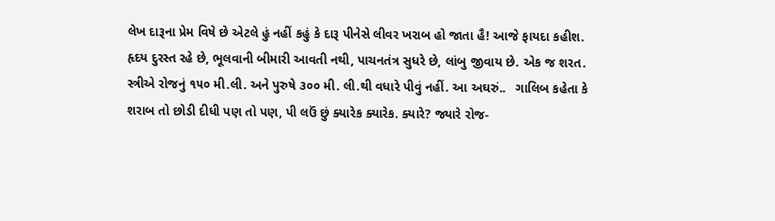લેખ દારૂના પ્રેમ વિષે છે એટલે હું નહીં કહું કે દારૂ પીનેસે લીવર ખરાબ હો જાતા હૈ! આજે ફાયદા કહીશ. હૃદય દુરસ્ત રહે છે, ભૂલવાની બીમારી આવતી નથી, પાચનતંત્ર સુધરે છે, લાંબુ જીવાય છે. એક જ શરત. સ્ત્રીએ રોજનું ૧૫૦ મી.લી. અને પુરુષે ૩૦૦ મી. લી.થી વધારે પીવું નહીં. આ અઘરું..   ગાલિબ કહેતા કે શરાબ તો છોડી દીધી પણ તો પણ, પી લઉં છું ક્યારેક ક્યારેક. ક્યારે? જ્યારે રોજ-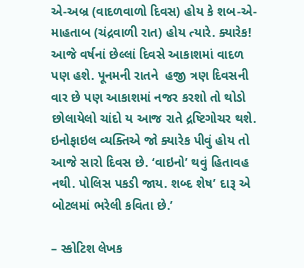એ-અબ્ર (વાદળવાળો દિવસ) હોય કે શબ-એ-માહતાબ (ચંદ્રવાળી રાત) હોય ત્યારે. ક્યારેક! આજે વર્ષનાં છેલ્લાં દિવસે આકાશમાં વાદળ પણ હશે. પૂનમની રાતને  હજી ત્રણ દિવસની વાર છે પણ આકાશમાં નજર કરશો તો થોડો છોલાયેલો ચાંદો ય આજ રાતે દ્રષ્ટિગોચર થશે. ઇનોફાઇલ વ્યક્તિએ જો ક્યારેક પીવું હોય તો આજે સારો દિવસ છે. ‘વાઇનો’ થવું હિતાવહ નથી. પોલિસ પકડી જાય. શબ્દ શેષ’ દારૂ એ બોટલમાં ભરેલી કવિતા છે.’

– સ્કોટિશ લેખક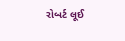રોબર્ટ લૂઈ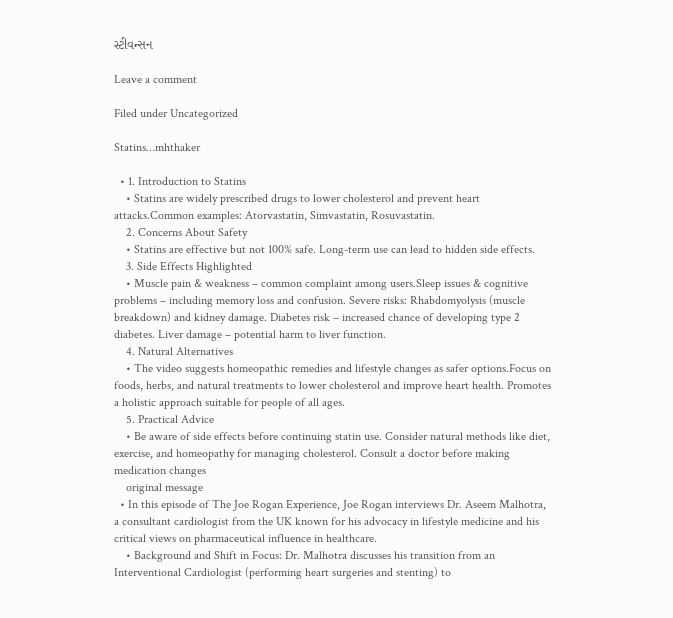સ્ટીવન્સન

Leave a comment

Filed under Uncategorized

Statins…mhthaker

  • 1. Introduction to Statins
    • Statins are widely prescribed drugs to lower cholesterol and prevent heart attacks.Common examples: Atorvastatin, Simvastatin, Rosuvastatin.
    2. Concerns About Safety
    • Statins are effective but not 100% safe. Long-term use can lead to hidden side effects.
    3. Side Effects Highlighted
    • Muscle pain & weakness – common complaint among users.Sleep issues & cognitive problems – including memory loss and confusion. Severe risks: Rhabdomyolysis (muscle breakdown) and kidney damage. Diabetes risk – increased chance of developing type 2 diabetes. Liver damage – potential harm to liver function.
    4. Natural Alternatives
    • The video suggests homeopathic remedies and lifestyle changes as safer options.Focus on foods, herbs, and natural treatments to lower cholesterol and improve heart health. Promotes a holistic approach suitable for people of all ages.
    5. Practical Advice
    • Be aware of side effects before continuing statin use. Consider natural methods like diet, exercise, and homeopathy for managing cholesterol. Consult a doctor before making medication changes
    original message
  • In this episode of The Joe Rogan Experience, Joe Rogan interviews Dr. Aseem Malhotra, a consultant cardiologist from the UK known for his advocacy in lifestyle medicine and his critical views on pharmaceutical influence in healthcare.
    • Background and Shift in Focus: Dr. Malhotra discusses his transition from an Interventional Cardiologist (performing heart surgeries and stenting) to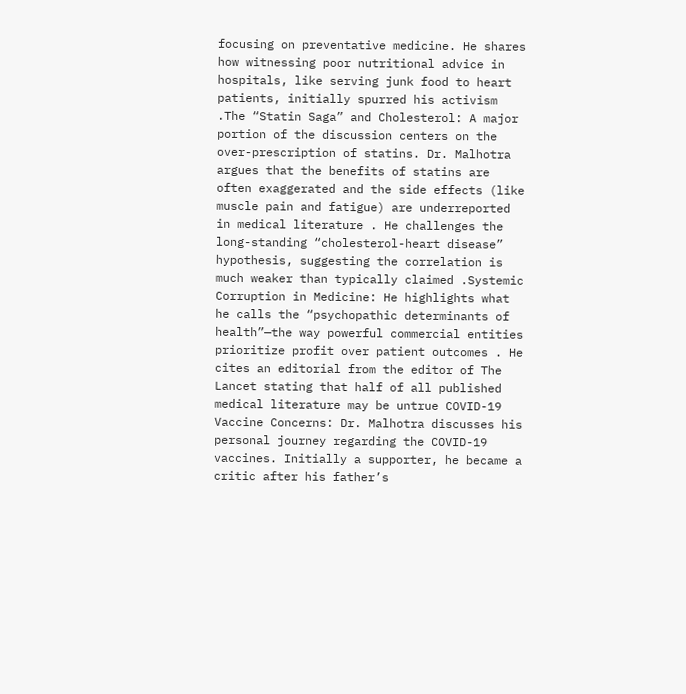focusing on preventative medicine. He shares how witnessing poor nutritional advice in hospitals, like serving junk food to heart patients, initially spurred his activism .The “Statin Saga” and Cholesterol: A major portion of the discussion centers on the over-prescription of statins. Dr. Malhotra argues that the benefits of statins are often exaggerated and the side effects (like muscle pain and fatigue) are underreported in medical literature . He challenges the long-standing “cholesterol-heart disease” hypothesis, suggesting the correlation is much weaker than typically claimed .Systemic Corruption in Medicine: He highlights what he calls the “psychopathic determinants of health”—the way powerful commercial entities prioritize profit over patient outcomes . He cites an editorial from the editor of The Lancet stating that half of all published medical literature may be untrue COVID-19 Vaccine Concerns: Dr. Malhotra discusses his personal journey regarding the COVID-19 vaccines. Initially a supporter, he became a critic after his father’s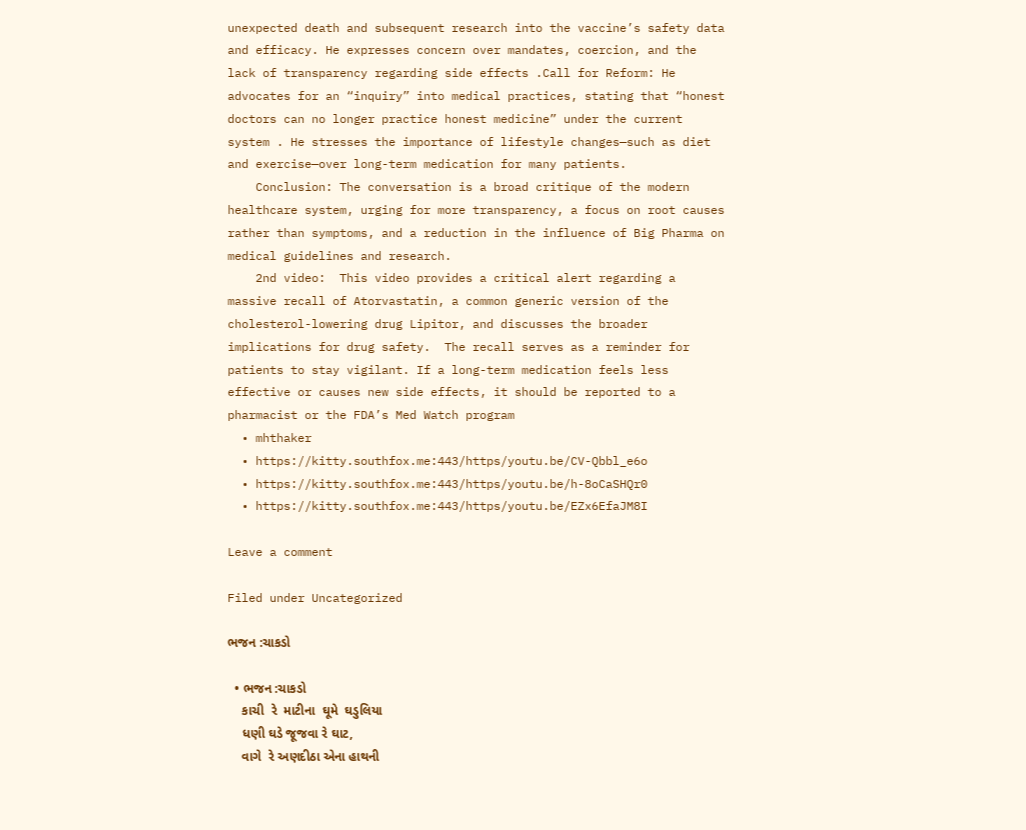unexpected death and subsequent research into the vaccine’s safety data and efficacy. He expresses concern over mandates, coercion, and the lack of transparency regarding side effects .Call for Reform: He advocates for an “inquiry” into medical practices, stating that “honest doctors can no longer practice honest medicine” under the current system . He stresses the importance of lifestyle changes—such as diet and exercise—over long-term medication for many patients.
    Conclusion: The conversation is a broad critique of the modern healthcare system, urging for more transparency, a focus on root causes rather than symptoms, and a reduction in the influence of Big Pharma on medical guidelines and research.
    2nd video:  This video provides a critical alert regarding a massive recall of Atorvastatin, a common generic version of the cholesterol-lowering drug Lipitor, and discusses the broader implications for drug safety.  The recall serves as a reminder for patients to stay vigilant. If a long-term medication feels less effective or causes new side effects, it should be reported to a pharmacist or the FDA’s Med Watch program
  • mhthaker
  • https://youtu.be/CV-Qbbl_e6o
  • https://youtu.be/h-8oCaSHQr0
  • https://youtu.be/EZx6EfaJM8I

Leave a comment

Filed under Uncategorized

ભજન :ચાકડો

  • ભજન :ચાકડો
    કાચી  રે  માટીના  ઘૂમે  ઘડુલિયા
    ધણી ઘડે જૂજવા રે ઘાટ,
    વાગે  રે અણદીઠા એના હાથની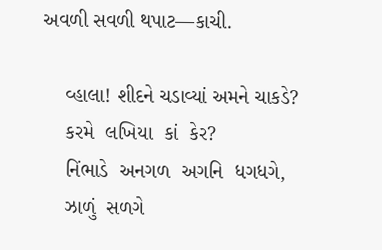અવળી સવળી થપાટ—કાચી.

    વ્હાલા! શીદને ચડાવ્યાં અમને ચાકડે?
    કરમે  લખિયા  કાં  કેર?
    નિંભાડે  અનગળ  અગનિ  ધગધગે,
    ઝાળું  સળગે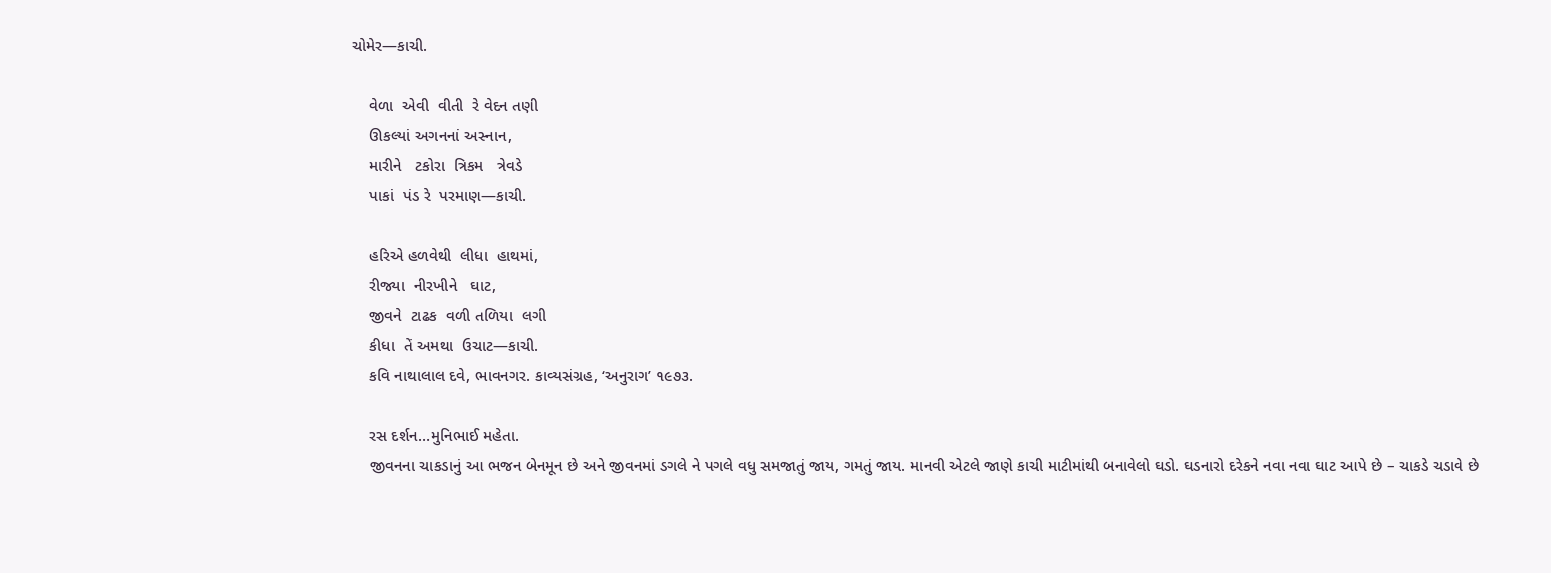ચોમેર—કાચી.

    વેળા  એવી  વીતી  રે વેદન તણી
    ઊકલ્યાં અગનનાં અસ્નાન,
    મારીને   ટકોરા  ત્રિકમ   ત્રેવડે
    પાકાં  પંડ રે  પરમાણ—કાચી.

    હરિએ હળવેથી  લીધા  હાથમાં,
    રીજ્યા  નીરખીને   ઘાટ,
    જીવને  ટાઢક  વળી તળિયા  લગી
    કીધા  તેં અમથા  ઉચાટ—કાચી.
    કવિ નાથાલાલ દવે, ભાવનગર. કાવ્યસંગ્રહ, ‘અનુરાગ’ ૧૯૭૩.

    રસ દર્શન…મુનિભાઈ મહેતા.
    જીવનના ચાકડાનું આ ભજન બેનમૂન છે અને જીવનમાં ડગલે ને પગલે વધુ સમજાતું જાય, ગમતું જાય. માનવી એટલે જાણે કાચી માટીમાંથી બનાવેલો ઘડો. ઘડનારો દરેકને નવા નવા ઘાટ આપે છે – ચાકડે ચડાવે છે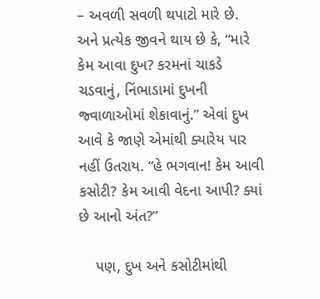– અવળી સવળી થપાટો મારે છે. અને પ્રત્યેક જીવને થાય છે કે, “મારે કેમ આવા દુખ? કરમનાં ચાકડે ચડવાનું, નિંભાડામાં દુખની જ્વાળાઓમાં શેકાવાનું.” એવાં દુખ આવે કે જાણે એમાંથી ક્યારેય પાર નહીં ઉતરાય. “હે ભગવાન! કેમ આવી કસોટી? કેમ આવી વેદના આપી? ક્યાં છે આનો અંત?”

    પણ, દુખ અને કસોટીમાંથી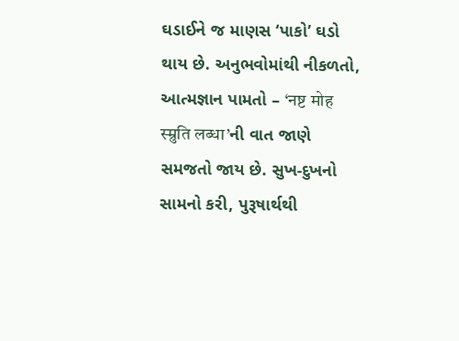ઘડાઈને જ માણસ ‘પાકો’ ઘડો થાય છે. અનુભવોમાંથી નીકળતો, આત્મજ્ઞાન પામતો – ‘नष्ट मोह स्म्रुति लब्धा’ની વાત જાણે સમજતો જાય છે. સુખ-દુખનો સામનો કરી, પુરૂષાર્થથી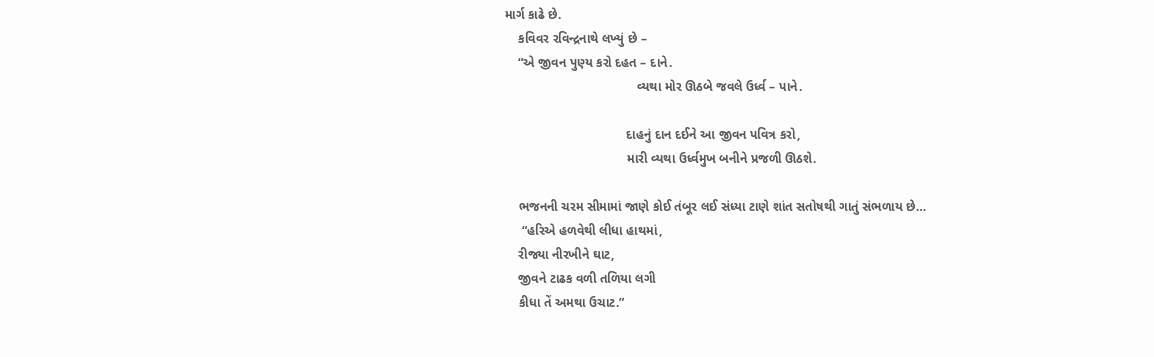માર્ગ કાઢે છે.
    કવિવર રવિન્દ્રનાથે લખ્યું છે –
    “એ જીવન પુણ્ય કરો દહત – દાને.
                                     વ્યથા મોર ઊઠબે જવલે ઉર્ધ્વ – પાને.

                                  દાહનું દાન દઈને આ જીવન પવિત્ર કરો,
                                  મારી વ્યથા ઉર્ધ્વમુખ બનીને પ્રજળી ઊઠશે.

    ભજનની ચરમ સીમામાં જાણે કોઈ તંબૂર લઈ સંધ્યા ટાણે શાંત સતોષથી ગાતું સંભળાય છે…
     “હરિએ હળવેથી લીધા હાથમાં,
    રીજ્યા નીરખીને ઘાટ,
    જીવને ટાઢક વળી તળિયા લગી
    કીધા તેં અમથા ઉચાટ.”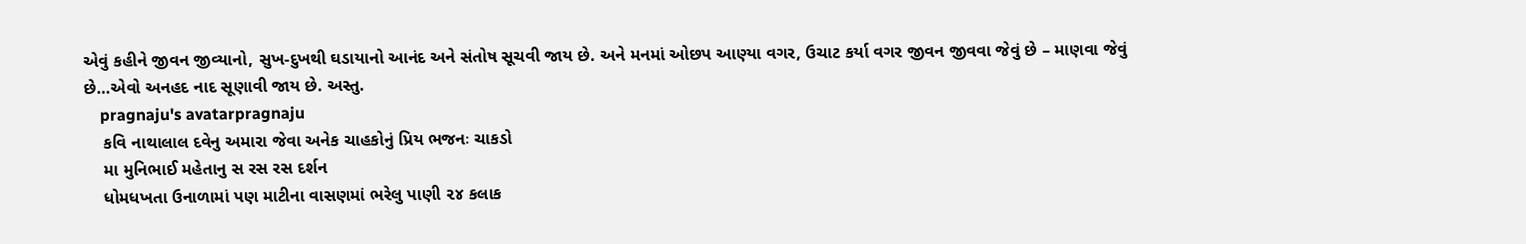એવું કહીને જીવન જીવ્યાનો, સુખ-દુખથી ઘડાયાનો આનંદ અને સંતોષ સૂચવી જાય છે. અને મનમાં ઓછપ આણ્યા વગર, ઉચાટ કર્યા વગર જીવન જીવવા જેવું છે – માણવા જેવું છે…એવો અનહદ નાદ સૂણાવી જાય છે. અસ્તુ.
    pragnaju's avatarpragnaju
    કવિ નાથાલાલ દવેનુ અમારા જેવા અનેક ચાહકોનું પ્રિય ભજનઃ ચાકડો
    મા મુનિભાઈ મહેતાનુ સ રસ રસ દર્શન
    ધોમધખતા ઉનાળામાં પણ માટીના વાસણમાં ભરેલુ પાણી ૨૪ કલાક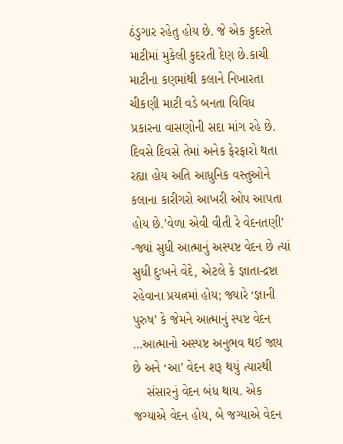ઠંડુગાર રહેતુ હોય છે. જે એક કુદરતે માટીમાં મુકેલી કુદરતી દેણ છે.કાચી માટીના કણમાંથી કલાને નિખારતા ચીકણી માટી વડે બનતા વિવિધ પ્રકારના વાસણોની સદા માંગ રહે છે. દિવસે દિવસે તેમાં અનેક ફેરફારો થતા રહ્યા હોય અતિ આધુનિક વસ્તુઓને કલાના કારીગરો આખરી ઓપ આપતા હોય છે.’વેળા એવી વીતી રે વેદનતણી’ -જ્યાં સુધી આત્માનું અસ્પષ્ટ વેદન છે ત્યાં સુધી દુઃખને વેદે, એટલે કે જ્ઞાતા-દ્રષ્ટા રહેવાના પ્રયત્નમાં હોય; જ્યારે ‘જ્ઞાની પુરુષ’ કે જેમને આત્માનું સ્પષ્ટ વેદન …આત્માનો અસ્પષ્ટ અનુભવ થઈ જાય છે અને ‘આ’ વેદન શરૂ થયું ત્યારથી
    સંસારનું વેદન બંધ થાય. એક જગ્યાએ વેદન હોય, બે જગ્યાએ વેદન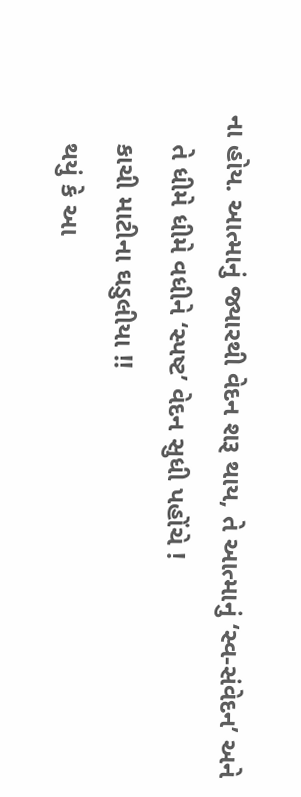ના હોય. આત્માનું જ્યારથી વેદન શરૂ થાય, તે આત્માનું ‘સ્વ-સંવેદન’ અને
    તે ધીમે ધીમે વધીને ‘સ્પષ્ટ’ વેદન સુધી પહોંચે !
    કાચી માટીના ઘડુલીયા !!
    થયું કે આ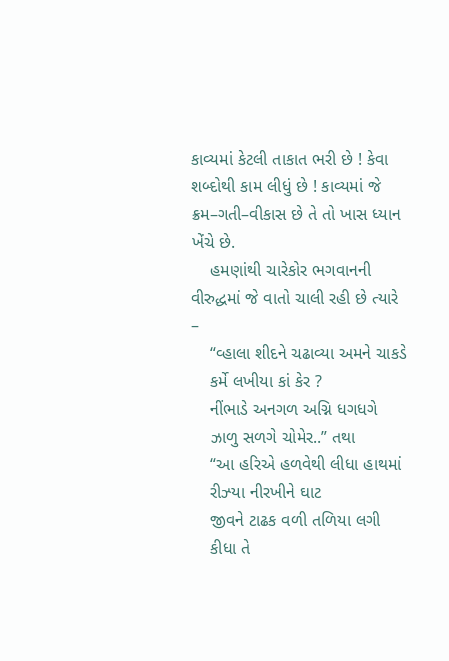કાવ્યમાં કેટલી તાકાત ભરી છે ! કેવા શબ્દોથી કામ લીધું છે ! કાવ્યમાં જે ક્રમ–ગતી–વીકાસ છે તે તો ખાસ ધ્યાન ખેંચે છે.
    હમણાંથી ચારેકોર ભગવાનની વીરુદ્ધમાં જે વાતો ચાલી રહી છે ત્યારે –
    “વ્હાલા શીદને ચઢાવ્યા અમને ચાકડે
    કર્મે લખીયા કાં કેર ?
    નીંભાડે અનગળ અગ્નિ ધગધગે
    ઝાળુ સળગે ચોમેર..” તથા
    “આ હરિએ હળવેથી લીધા હાથમાં
    રીઝ્યા નીરખીને ઘાટ
    જીવને ટાઢક વળી તળિયા લગી
    કીધા તે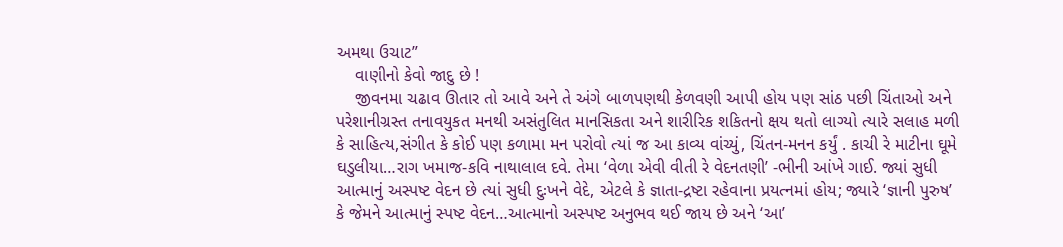અમથા ઉચાટ”
    વાણીનો કેવો જાદુ છે !
    જીવનમા ચઢાવ ઊતાર તો આવે અને તે અંગે બાળપણથી કેળવણી આપી હોય પણ સાંઠ પછી ચિંતાઓ અને પરેશાનીગ્રસ્ત તનાવયુકત મનથી અસંતુલિત માનસિકતા અને શારીરિક શકિતનો ક્ષય થતો લાગ્યો ત્યારે સલાહ મળી કે સાહિત્ય,સંગીત કે કોઈ પણ કળામા મન પરોવો ત્યાં જ આ કાવ્ય વાંચ્યું, ચિંતન-મનન કર્યું . કાચી રે માટીના ઘૂમે ઘડુલીયા…રાગ ખમાજ-કવિ નાથાલાલ દવે. તેમા ‘વેળા એવી વીતી રે વેદનતણી’ -ભીની આંખે ગાઈ. જ્યાં સુધી આત્માનું અસ્પષ્ટ વેદન છે ત્યાં સુધી દુઃખને વેદે, એટલે કે જ્ઞાતા-દ્રષ્ટા રહેવાના પ્રયત્નમાં હોય; જ્યારે ‘જ્ઞાની પુરુષ’ કે જેમને આત્માનું સ્પષ્ટ વેદન…આત્માનો અસ્પષ્ટ અનુભવ થઈ જાય છે અને ‘આ’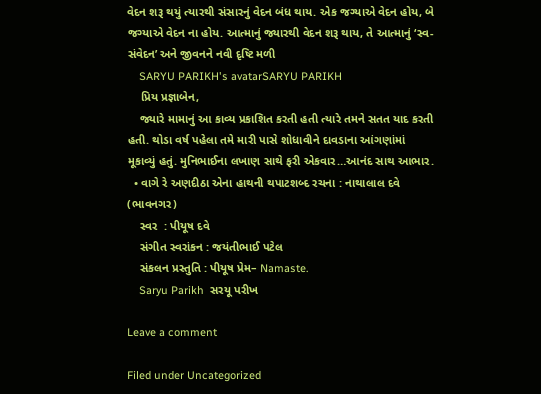વેદન શરૂ થયું ત્યારથી સંસારનું વેદન બંધ થાય. એક જગ્યાએ વેદન હોય, બે જગ્યાએ વેદન ના હોય. આત્માનું જ્યારથી વેદન શરૂ થાય, તે આત્માનું ‘સ્વ-સંવેદન’ અને જીવનને નવી દૃષ્ટિ મળી
    SARYU PARIKH's avatarSARYU PARIKH
    પ્રિય પ્રજ્ઞાબેન,
    જ્યારે મામાનું આ કાવ્ય પ્રકાશિત કરતી હતી ત્યારે તમને સતત યાદ કરતી હતી. થોડા વર્ષ પહેલા તમે મારી પાસે શોધાવીને દાવડાના આંગણાંમાં મૂકાવ્યું હતું. મુનિભાઈના લખાણ સાથે ફરી એકવાર…આનંદ સાથ આભાર.
  • વાગે રે અણદીઠા એના હાથની થપાટશબ્દ રચના : નાથાલાલ દવે (ભાવનગર)
    સ્વર  : પીયૂષ દવે
    સંગીત સ્વરાંકન : જયંતીભાઈ પટેલ
    સંકલન પ્રસ્તુતિ : પીયૂષ પ્રેમ– Namaste.
    Saryu Parikh  સરયૂ પરીખ

Leave a comment

Filed under Uncategorized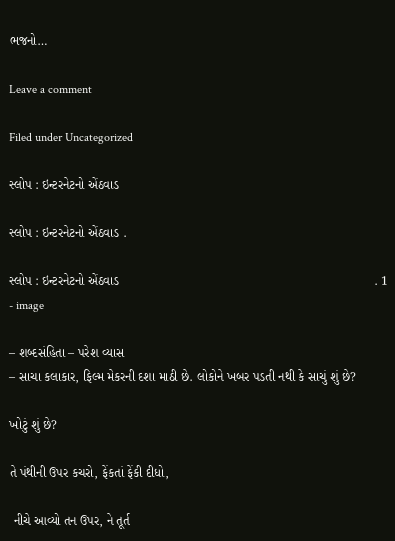ભજનો…

Leave a comment

Filed under Uncategorized

સ્લોપ : ઇન્ટરનેટનો એંઠવાડ

સ્લોપ : ઇન્ટરનેટનો એંઠવાડ .

સ્લોપ : ઇન્ટરનેટનો એંઠવાડ                                                                       . 1 - image

– શબ્દસંહિતા – પરેશ વ્યાસ
– સાચા કલાકાર, ફિલ્મ મેકરની દશા માઠી છે. લોકોને ખબર પડતી નથી કે સાચું શું છે?

ખોટું શું છે?

તે પંથીની ઉપર કચરો, ફેંકતાં ફેંકી દીધો,

 નીચે આવ્યો તન ઉપર, ને તૂર્ત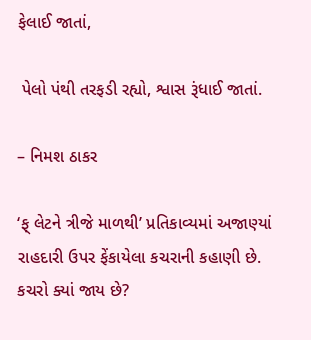ફેલાઈ જાતાં,

 પેલો પંથી તરફડી રહ્યો, શ્વાસ રૂંધાઈ જાતાં.

– નિમશ ઠાકર

‘ફ્ લેટને ત્રીજે માળથી’ પ્રતિકાવ્યમાં અજાણ્યાં રાહદારી ઉપર ફેંકાયેલા કચરાની કહાણી છે. કચરો ક્યાં જાય છે?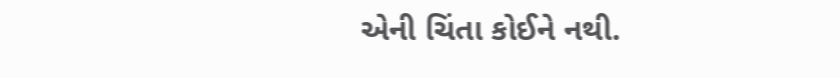એની ચિંતા કોઈને નથી.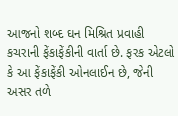આજનો શબ્દ ઘન મિશ્રિત પ્રવાહી કચરાની ફેંકાફેંકીની વાર્તા છે. ફરક એટલો કે આ ફેંકાફેંકી ઓનલાઈન છે, જેની અસર તળે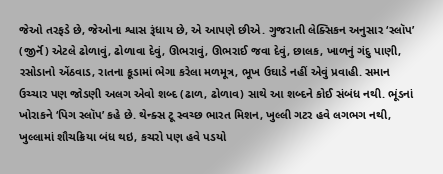જેઓ તરફડે છે, જેઓના શ્વાસ રૂંધાય છે, એ આપણે છીએ. ગુજરાતી લેક્સિકન અનુસાર ‘સ્લૉપ’ (જીર્નૅ) એટલે ઢોળાવું, ઢોળાવા દેવું, ઊભરાવું, ઊભરાઈ જવા દેવું, છાલક, ખાળનું ગંદુ પાણી, રસોડાનો એંઠવાડ, રાતના કૂડામાં ભેગા કરેલા મળમૂત્ર, ભૂખ ઉઘાડે નહીં એવું પ્રવાહી. સમાન ઉચ્ચાર પણ જોડણી અલગ એવો શબ્દ (ઢાળ, ઢોળાવ) સાથે આ શબ્દને કોઈ સંબંધ નથી. ભૂંડનાં ખોરાકને ‘પિગ સ્લૉપ’ કહે છે. થેન્ક્સ ટૂ સ્વચ્છ ભારત મિશન, ખુલ્લી ગટર હવે લગભગ નથી, ખુલ્લામાં શૌચક્રિયા બંધ થઇ, કચરો પણ હવે પડયો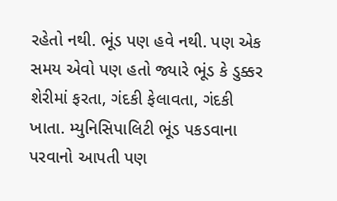રહેતો નથી. ભૂંડ પણ હવે નથી. પણ એક સમય એવો પણ હતો જ્યારે ભૂંડ કે ડુક્કર શેરીમાં ફરતા, ગંદકી ફેલાવતા, ગંદકી ખાતા. મ્યુનિસિપાલિટી ભૂંડ પકડવાના પરવાનો આપતી પણ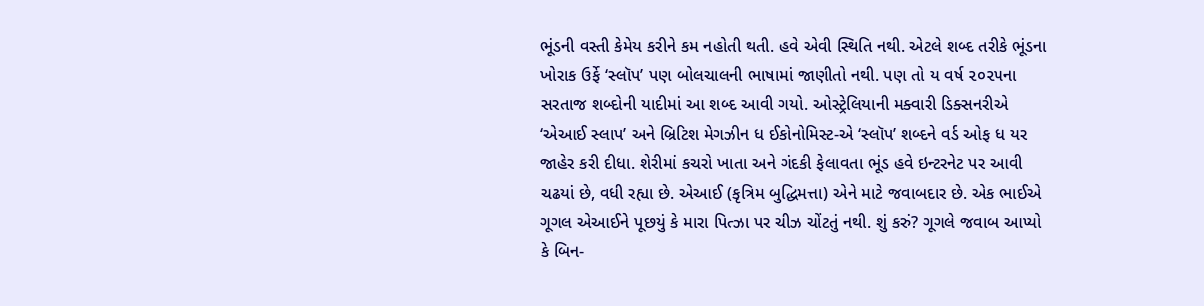ભૂંડની વસ્તી કેમેય કરીને કમ નહોતી થતી. હવે એવી સ્થિતિ નથી. એટલે શબ્દ તરીકે ભૂંડના ખોરાક ઉર્ફે ‘સ્લૉપ’ પણ બોલચાલની ભાષામાં જાણીતો નથી. પણ તો ય વર્ષ ૨૦૨૫ના સરતાજ શબ્દોની યાદીમાં આ શબ્દ આવી ગયો. ઓસ્ટ્રેલિયાની મક્વારી ડિક્સનરીએ ‘એઆઈ સ્લાપ’ અને બ્રિટિશ મેગઝીન ધ ઈકોનોમિસ્ટ-એ ‘સ્લૉપ’ શબ્દને વર્ડ ઓફ ધ યર જાહેર કરી દીધા. શેરીમાં કચરો ખાતા અને ગંદકી ફેલાવતા ભૂંડ હવે ઇન્ટરનેટ પર આવી ચઢયાં છે, વધી રહ્યા છે. એઆઈ (કૃત્રિમ બુદ્ધિમત્તા) એને માટે જવાબદાર છે. એક ભાઈએ ગૂગલ એઆઈને પૂછયું કે મારા પિત્ઝા પર ચીઝ ચોંટતું નથી. શું કરું? ગૂગલે જવાબ આપ્યો કે બિન-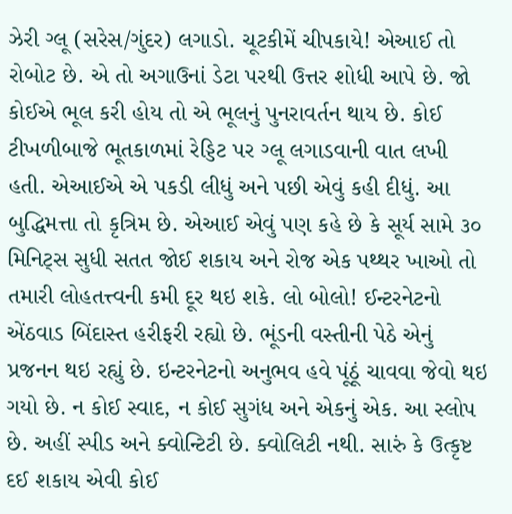ઝેરી ગ્લૂ (સરેસ/ગુંદર) લગાડો. ચૂટકીમેં ચીપકાયે! એઆઈ તો રોબોટ છે. એ તો અગાઉનાં ડેટા પરથી ઉત્તર શોધી આપે છે. જો કોઈએ ભૂલ કરી હોય તો એ ભૂલનું પુનરાવર્તન થાય છે. કોઈ ટીખળીબાજે ભૂતકાળમાં રેડ્ડિટ પર ગ્લૂ લગાડવાની વાત લખી હતી. એઆઈએ એ પકડી લીધું અને પછી એવું કહી દીધું. આ બુદ્ધિમત્તા તો કૃત્રિમ છે. એઆઈ એવું પણ કહે છે કે સૂર્ય સામે ૩૦ મિનિટ્સ સુધી સતત જોઈ શકાય અને રોજ એક પથ્થર ખાઓ તો તમારી લોહતત્ત્વની કમી દૂર થઇ શકે. લો બોલો! ઈન્ટરનેટનો એંઠવાડ બિંદાસ્ત હરીફરી રહ્યો છે. ભૂંડની વસ્તીની પેઠે એનું પ્રજનન થઇ રહ્યું છે. ઇન્ટરનેટનો અનુભવ હવે પૂંઠૂં ચાવવા જેવો થઇ ગયો છે. ન કોઈ સ્વાદ, ન કોઈ સુગંધ અને એકનું એક. આ સ્લોપ છે. અહીં સ્પીડ અને ક્વોન્ટિટી છે. ક્વોલિટી નથી. સારું કે ઉત્કૃષ્ટ દઈ શકાય એવી કોઈ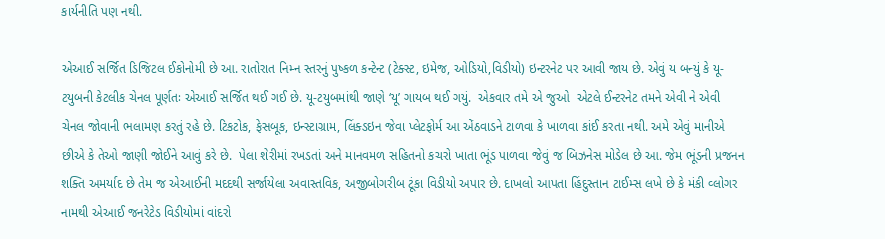કાર્યનીતિ પણ નથી.

એઆઈ સર્જિત ડિજિટલ ઈકોનોમી છે આ. રાતોરાત નિમ્ન સ્તરનું પુષ્કળ કન્ટેન્ટ (ટેક્સ્ટ, ઇમેજ, ઓડિયો,વિડીયો) ઇન્ટરનેટ પર આવી જાય છે. એવું ય બન્યું કે યૂ-ટયુબની કેટલીક ચેનલ પૂર્ણતઃ એઆઈ સર્જિત થઈ ગઈ છે. યૂ-ટયુબમાંથી જાણે ‘યૂ’ ગાયબ થઈ ગયું.  એકવાર તમે એ જુઓ  એટલે ઈન્ટરનેટ તમને એવી ને એવી ચેનલ જોવાની ભલામણ કરતું રહે છે. ટિકટોક, ફેસબૂક, ઇન્સ્ટાગ્રામ, લિંક્ડઇન જેવા પ્લેટફોર્મ આ એંઠવાડને ટાળવા કે ખાળવા કાંઈ કરતા નથી. અમે એવું માનીએ છીએ કે તેઓ જાણી જોઈને આવું કરે છે.  પેલા શેરીમાં રખડતાં અને માનવમળ સહિતનો કચરો ખાતા ભૂંડ પાળવા જેવું જ બિઝનેસ મોડેલ છે આ. જેમ ભૂંડની પ્રજનન શક્તિ અમર્યાદ છે તેમ જ એઆઈની મદદથી સર્જાયેલા અવાસ્તવિક, અજીબોગરીબ ટૂંકા વિડીયો અપાર છે. દાખલો આપતા હિંદુસ્તાન ટાઈમ્સ લખે છે કે મંકી વ્લોગર નામથી એઆઈ જનરેટેડ વિડીયોમાં વાંદરો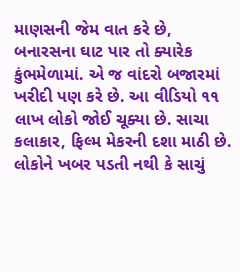માણસની જેમ વાત કરે છે, બનારસના ઘાટ પાર તો ક્યારેક કુંભમેળામાં. એ જ વાંદરો બજારમાં ખરીદી પણ કરે છે. આ વીડિયો ૧૧ લાખ લોકો જોઈ ચૂક્યા છે. સાચા કલાકાર, ફિલ્મ મેકરની દશા માઠી છે. લોકોને ખબર પડતી નથી કે સાચું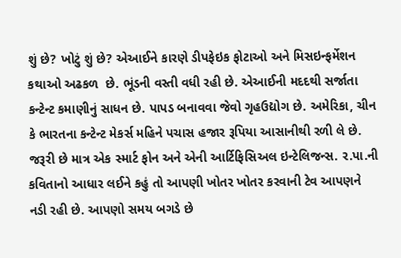શું છે? ખોટું શું છે? એઆઈને કારણે ડીપફેઇક ફોટાઓ અને મિસઇન્ફર્મેશન કથાઓ અઢકળ  છે. ભૂંડની વસ્તી વધી રહી છે. એઆઈની મદદથી સર્જાતા કન્ટેન્ટ કમાણીનું સાધન છે. પાપડ બનાવવા જેવો ગૃહઉદ્યોગ છે. અમેરિકા, ચીન કે ભારતના કન્ટેન્ટ મેકર્સ મહિને પચાસ હજાર રૂપિયા આસાનીથી રળી લે છે. જરૂરી છે માત્ર એક સ્માર્ટ ફોન અને એની આર્ટિફિસિઅલ ઇન્ટેલિજન્સ. ર.પા.ની કવિતાનો આધાર લઈને કહું તો આપણી ખોતર ખોતર કરવાની ટેવ આપણને નડી રહી છે. આપણો સમય બગડે છે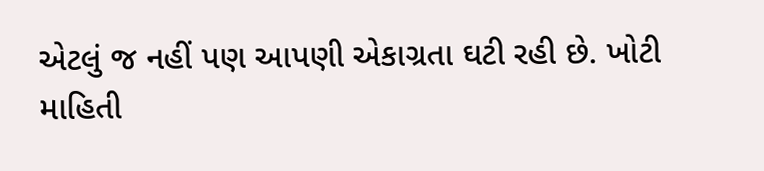એટલું જ નહીં પણ આપણી એકાગ્રતા ઘટી રહી છે. ખોટી માહિતી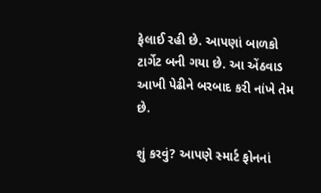ફેલાઈ રહી છે. આપણાં બાળકો ટાર્ગેટ બની ગયા છે. આ એંઠવાડ આખી પેઢીને બરબાદ કરી નાંખે તેમ છે.

શું કરવું? આપણે સ્માર્ટ ફોનનાં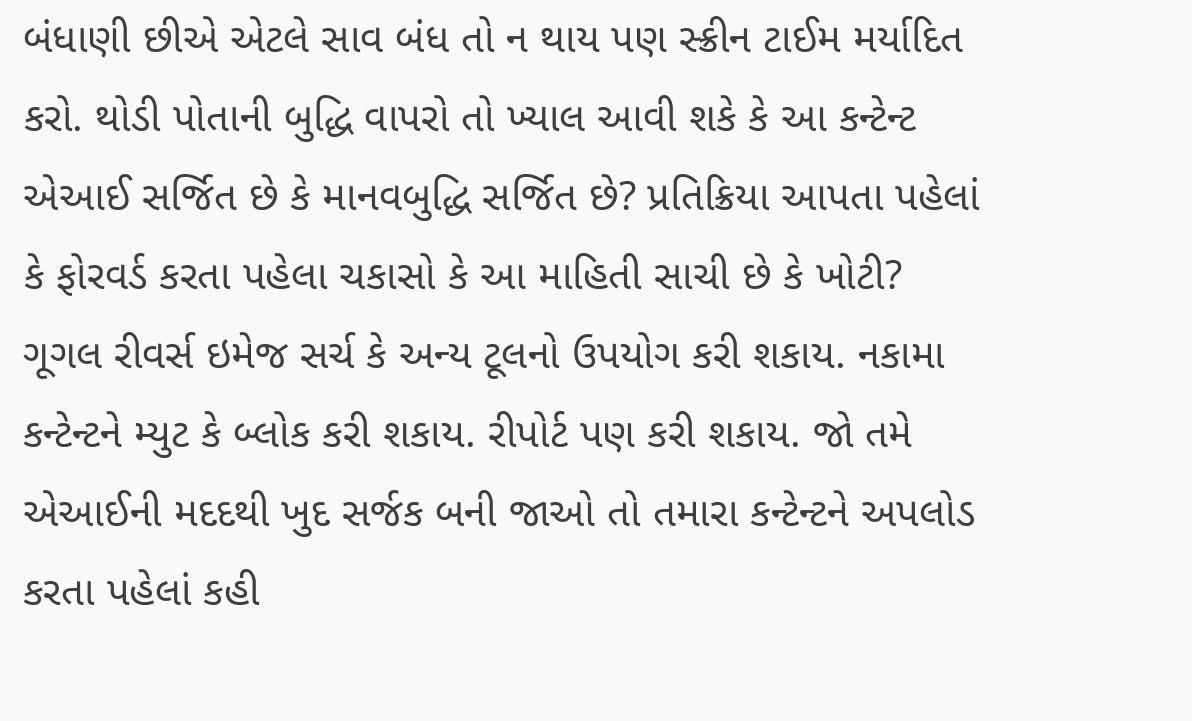બંધાણી છીએ એટલે સાવ બંધ તો ન થાય પણ સ્ક્રીન ટાઈમ મર્યાદિત કરો. થોડી પોતાની બુદ્ધિ વાપરો તો ખ્યાલ આવી શકે કે આ કન્ટેન્ટ એઆઈ સર્જિત છે કે માનવબુદ્ધિ સર્જિત છે? પ્રતિક્રિયા આપતા પહેલાં કે ફોરવર્ડ કરતા પહેલા ચકાસો કે આ માહિતી સાચી છે કે ખોટી? ગૂગલ રીવર્સ ઇમેજ સર્ચ કે અન્ય ટૂલનો ઉપયોગ કરી શકાય. નકામા કન્ટેન્ટને મ્યુટ કે બ્લોક કરી શકાય. રીપોર્ટ પણ કરી શકાય. જો તમે એઆઈની મદદથી ખુદ સર્જક બની જાઓ તો તમારા કન્ટેન્ટને અપલોડ કરતા પહેલાં કહી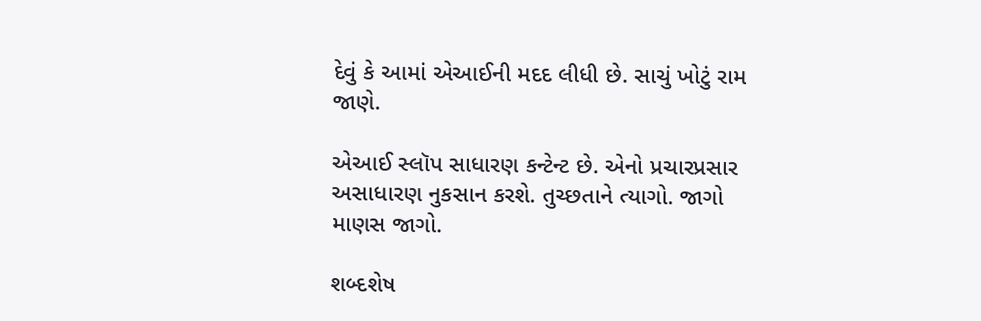દેવું કે આમાં એઆઈની મદદ લીધી છે. સાચું ખોટું રામ જાણે.

એઆઈ સ્લૉપ સાધારણ કન્ટેન્ટ છે. એનો પ્રચારપ્રસાર અસાધારણ નુકસાન કરશે. તુચ્છતાને ત્યાગો. જાગો માણસ જાગો.

શબ્દશેષ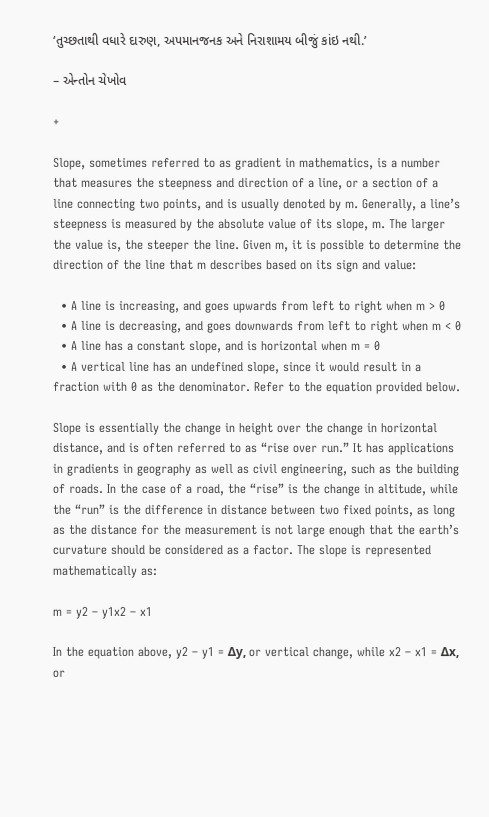‘તુચ્છતાથી વધારે દારુણ, અપમાનજનક અને નિરાશામય બીજું કાંઇ નથી.’

– એન્તોન ચેખોવ

+

Slope, sometimes referred to as gradient in mathematics, is a number that measures the steepness and direction of a line, or a section of a line connecting two points, and is usually denoted by m. Generally, a line’s steepness is measured by the absolute value of its slope, m. The larger the value is, the steeper the line. Given m, it is possible to determine the direction of the line that m describes based on its sign and value:

  • A line is increasing, and goes upwards from left to right when m > 0
  • A line is decreasing, and goes downwards from left to right when m < 0
  • A line has a constant slope, and is horizontal when m = 0
  • A vertical line has an undefined slope, since it would result in a fraction with 0 as the denominator. Refer to the equation provided below.

Slope is essentially the change in height over the change in horizontal distance, and is often referred to as “rise over run.” It has applications in gradients in geography as well as civil engineering, such as the building of roads. In the case of a road, the “rise” is the change in altitude, while the “run” is the difference in distance between two fixed points, as long as the distance for the measurement is not large enough that the earth’s curvature should be considered as a factor. The slope is represented mathematically as:

m = y2 – y1x2 – x1

In the equation above, y2 – y1 = Δy, or vertical change, while x2 – x1 = Δx, or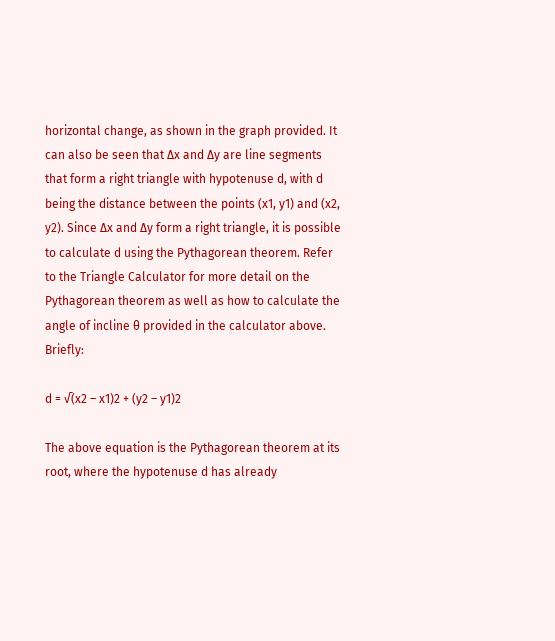horizontal change, as shown in the graph provided. It can also be seen that Δx and Δy are line segments that form a right triangle with hypotenuse d, with d being the distance between the points (x1, y1) and (x2, y2). Since Δx and Δy form a right triangle, it is possible to calculate d using the Pythagorean theorem. Refer to the Triangle Calculator for more detail on the Pythagorean theorem as well as how to calculate the angle of incline θ provided in the calculator above. Briefly:

d = √(x2 – x1)2 + (y2 – y1)2

The above equation is the Pythagorean theorem at its root, where the hypotenuse d has already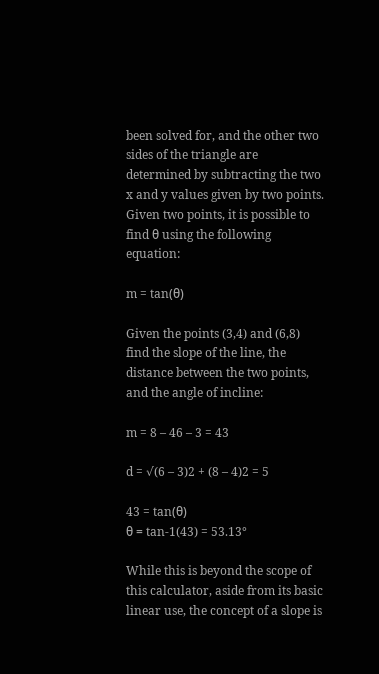been solved for, and the other two sides of the triangle are determined by subtracting the two x and y values given by two points. Given two points, it is possible to find θ using the following equation:

m = tan(θ)

Given the points (3,4) and (6,8) find the slope of the line, the distance between the two points, and the angle of incline:

m = 8 – 46 – 3 = 43

d = √(6 – 3)2 + (8 – 4)2 = 5

43 = tan(θ)
θ = tan-1(43) = 53.13°

While this is beyond the scope of this calculator, aside from its basic linear use, the concept of a slope is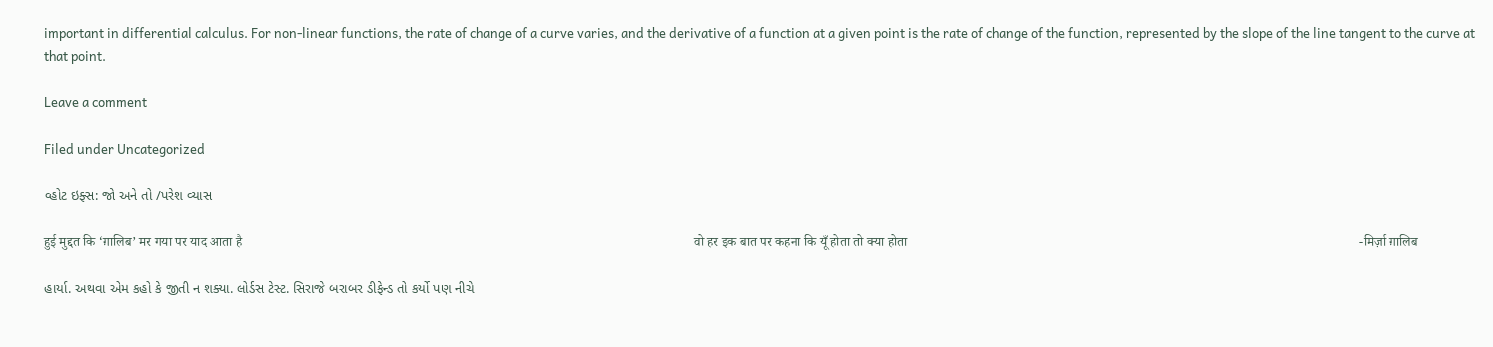important in differential calculus. For non-linear functions, the rate of change of a curve varies, and the derivative of a function at a given point is the rate of change of the function, represented by the slope of the line tangent to the curve at that point.

Leave a comment

Filed under Uncategorized

વ્હોટ ઇફ્સ: જો અને તો /પરેશ વ્યાસ

हुई मुद्दत कि ‘ग़ालिब’ मर गया पर याद आता है                                                                                                                                      वो हर इक बात पर कहना कि यूँ होता तो क्या होता                                                                                                                                      -मिर्ज़ा ग़ालिब

હાર્યા. અથવા એમ કહો કે જીતી ન શક્યા. લોર્ડસ ટેસ્ટ. સિરાજે બરાબર ડીફેન્ડ તો કર્યો પણ નીચે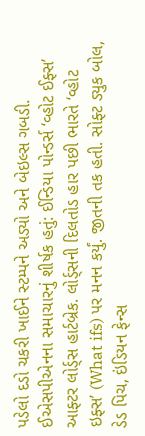પડેલો દડો ચકરી ખાઈને સ્ટમ્પને અડ્યો અને બેઇલ્સ ગબડી. ઈએસપીએનના સમાચારનું શીર્ષક હતું: ઈન્ડિયા પોન્ડર્સ ‘વ્હોટ ઈફ્સ’ આફ્ટર લોર્ડ્સ હાર્ટબ્રેક. લોર્ડ્સની દિલતોડ હાર પછી ભારતે ‘વ્હોટ ઇફ્સ’ (What ifs) પર મનન કર્યું. જીતની તક હતી. સોફ્ટ ડ્યુક બોલ, ડેડ પિચ, ઇંડિયન ફેન્સ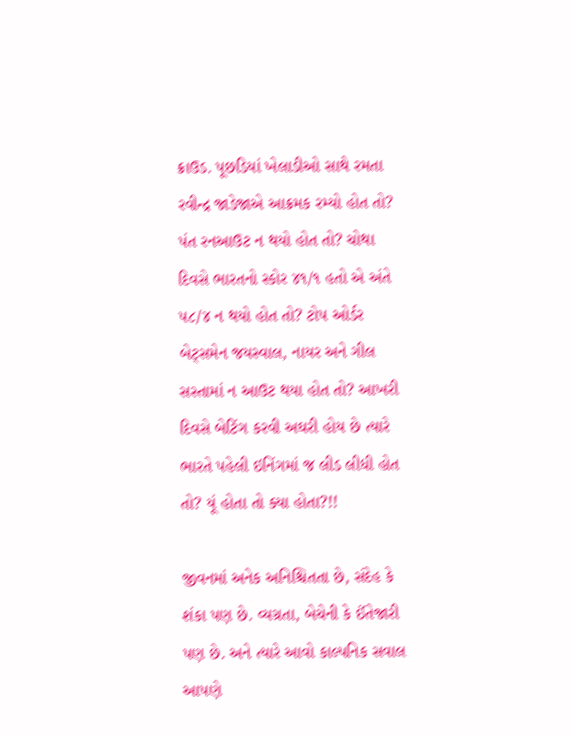ક્રાઉડ. પૂછડિયાં ખેલાડીઓ સાથે રમતા રવીન્દ્ર જાડેજાએ આક્રમક રમ્યો હોત તો? પંત રનઆઉટ ન થયો હોત તો? ચોથા દિવસે ભારતનો સ્કોર ૪૧/૧ હતો એ અંતે ૫૮/૪ ન થયો હોત તો? ટોપ ઓર્ડર બેટ્સમેન જયસ્વાલ, નાયર અને ગીલ સસ્તામાં ન આઉટ થયા હોત તો? આખરી દિવસે બેટિંગ કરવી અઘરી હોય છે ત્યારે ભારતે પહેલી ઇનિંગમાં જ લીડ લીધી હોત તો? યૂં હોતા તો ક્યા હોતા?!!

જીવનમાં અનેક અનિશ્ચિતતા છે, સંદેહ કે શંકા પણ છે. વ્યગ્રતા, બેચેની કે ઈંતેજારી પણ છે. અને ત્યારે આવો કાલ્પનિક સવાલ આપણે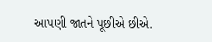આપણી જાતને પૂછીએ છીએ.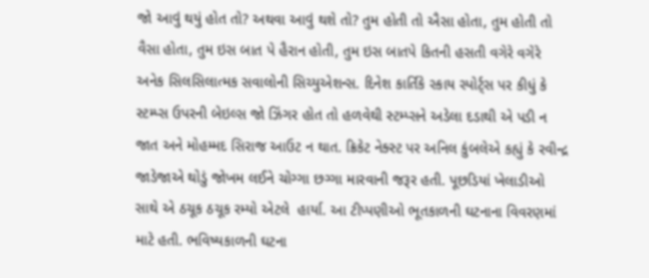જો આવું થયું હોત તો? અથવા આવું થશે તો? તુમ હોતી તો ઐસા હોતા, તુમ હોતી તો વૈસા હોતા, તુમ ઇસ બાત પે હૈરાન હોતી, તુમ ઇસ બાતપે કિતની હસતી વગેરે વગેરે અનેક સિલસિલાત્મક સવાલોની સિચ્યુએશન્સ. દિનેશ કાર્તિકે સ્કાય સ્પોર્ટ્સ પર કીધું કે સ્ટમ્પ્સ ઉપરની બેઇલ્સ જો ઝિંગર હોત તો હળવેથી સ્ટમ્પ્સને અડેલા દડાથી એ પડી ન જાત અને મોહમ્મદ સિરાજ આઉટ ન થાત. ક્રિકેટ નેક્સ્ટ પર અનિલ કુંબલેએ કહ્યું કે રવીન્દ્ર જાડેજાએ થોડું જોખમ લઈને ચોગ્ગા છગ્ગા મારવાની જરૂર હતી. પૂછડિયાં ખેલાડીઓ સાથે એ ઠચૂક ઠચૂક રમ્યો એટલે  હાર્યા. આ ટીપ્પણીઓ ભૂતકાળની ઘટનાના વિવરણમાં માટે હતી. ભવિષ્યકાળની ઘટના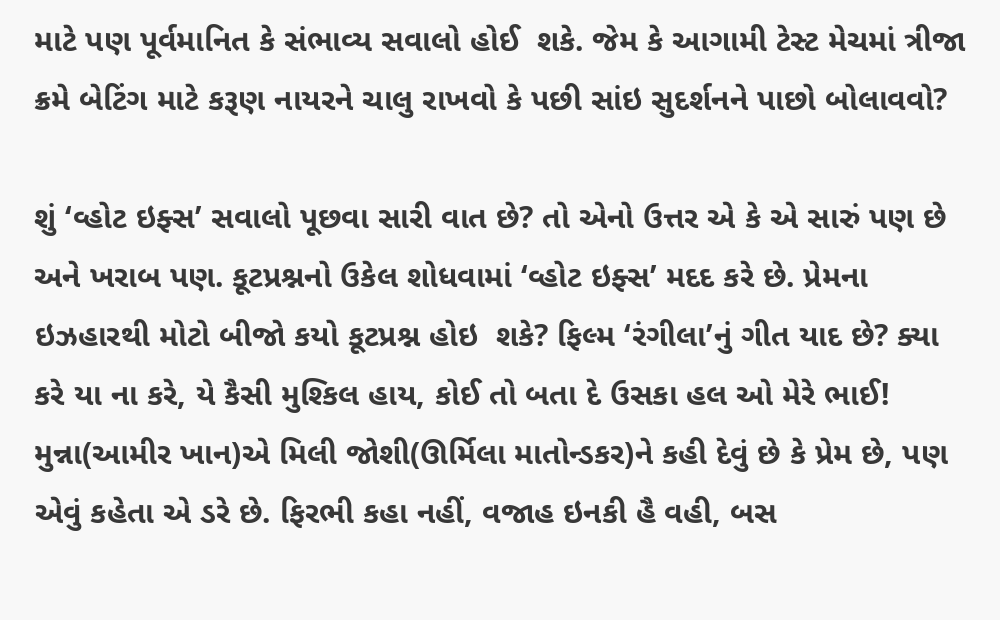માટે પણ પૂર્વમાનિત કે સંભાવ્ય સવાલો હોઈ  શકે. જેમ કે આગામી ટેસ્ટ મેચમાં ત્રીજા ક્રમે બેટિંગ માટે કરૂણ નાયરને ચાલુ રાખવો કે પછી સાંઇ સુદર્શનને પાછો બોલાવવો?

શું ‘વ્હોટ ઇફ્સ’ સવાલો પૂછવા સારી વાત છે? તો એનો ઉત્તર એ કે એ સારું પણ છે અને ખરાબ પણ. કૂટપ્રશ્નનો ઉકેલ શોધવામાં ‘વ્હોટ ઇફ્સ’ મદદ કરે છે. પ્રેમના ઇઝહારથી મોટો બીજો કયો કૂટપ્રશ્ન હોઇ  શકે? ફિલ્મ ‘રંગીલા’નું ગીત યાદ છે? ક્યા કરે યા ના કરે, યે કૈસી મુશ્કિલ હાય, કોઈ તો બતા દે ઉસકા હલ ઓ મેરે ભાઈ!  મુન્ના(આમીર ખાન)એ મિલી જોશી(ઊર્મિલા માતોન્ડકર)ને કહી દેવું છે કે પ્રેમ છે, પણ એવું કહેતા એ ડરે છે. ફિરભી કહા નહીં, વજાહ ઇનકી હૈ વહી, બસ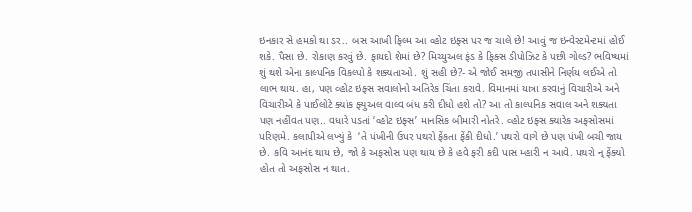ઇનકાર સે હમકો થા ડર.. બસ આખી ફિલ્મ આ વ્હોટ ઇફ્સ પર જ ચાલે છે! આવું જ ઇન્વેસ્ટમેન્ટમાં હોઈ શકે. પૈસા છે. રોકાણ કરવું છે. ફાયદો શેમાં છે? મિચ્યુઅલ ફંડ કે ફિક્સ ડીપોઝિટ કે પછી ગોલ્ડ? ભવિષ્યમાં શું થશે એના કાલ્પનિક વિકલ્પો કે શક્યતાઓ. શું સહી છે?- એ જોઈ સમજી તપાસીને નિર્ણય લઈએ તો લાભ થાય. હા, પણ વ્હોટ ઇફ્સ સવાલોનો અતિરેક ચિંતા કરાવે. વિમાનમાં યાત્રા કરવાનું વિચારીએ અને વિચારીએ કે પાઈલોટે ક્યાંક ફ્યુઅલ વાલ્વ બંધ કરી દીધો હશે તો? આ તો કાલ્પનિક સવાલ અને શક્યતા પણ નહીંવત પણ.. વધારે પડતાં ‘વ્હોટ ઇફ્સ’ માનસિક બીમારી નોતરે. વ્હોટ ઇફ્સ ક્યારેક અફસોસમાં પરિણમે. કલાપીએ લખ્યું કે  ‘તે પંખીની ઉપર પથરો ફેંકતા ફેંકી દીધો.’ પથરો વાગે છે પણ પંખી બચી જાય છે. કવિ આનંદ થાય છે, જો કે અફસોસ પણ થાય છે કે હવે ફરી કદી પાસ મ્હારી ન આવે. પથરો ન્ ફેંક્યો હોત તો અફસોસ ન થાત.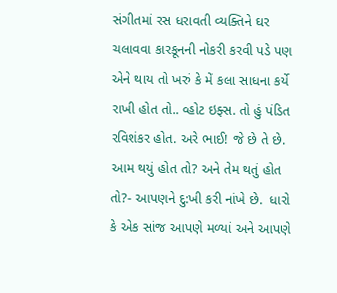સંગીતમાં રસ ધરાવતી વ્યક્તિને ઘર ચલાવવા કારકૂનની નોકરી કરવી પડે પણ એને થાય તો ખરું કે મેં કલા સાધના કર્યે રાખી હોત તો.. વ્હોટ ઇફ્સ. તો હું પંડિત રવિશંકર હોત. અરે ભાઈ! જે છે તે છે. આમ થયું હોત તો? અને તેમ થતું હોત તો?- આપણને દુ:ખી કરી નાંખે છે.  ધારો કે એક સાંજ આપણે મળ્યાં અને આપણે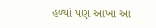હળ્યાં પણ આખા આ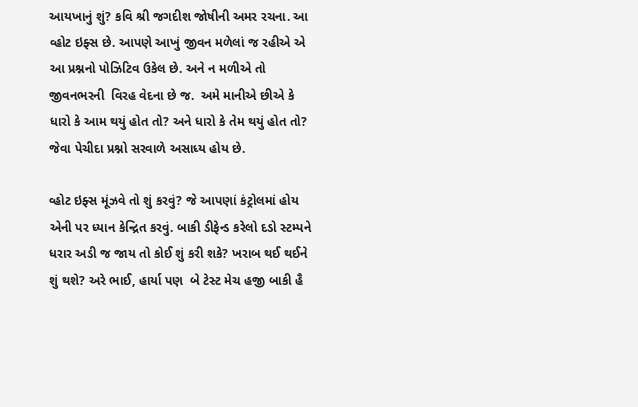આયખાનું શું? કવિ શ્રી જગદીશ જોષીની અમર રચના. આ વ્હોટ ઇફ્સ છે. આપણે આખું જીવન મળેલાં જ રહીએ એ આ પ્રશ્નનો પોઝિટિવ ઉકેલ છે. અને ન મળીએ તો જીવનભરની  વિરહ વેદના છે જ.  અમે માનીએ છીએ કે ધારો કે આમ થયું હોત તો? અને ધારો કે તેમ થયું હોત તો? જેવા પેચીદા પ્રશ્નો સરવાળે અસાધ્ય હોય છે.

વ્હોટ ઇફ્સ મૂંઝવે તો શું કરવું? જે આપણાં કંટ્રોલમાં હોય એની પર ધ્યાન કેન્દ્રિત કરવું. બાકી ડીફેન્ડ કરેલો દડો સ્ટમ્પને ધરાર અડી જ જાય તો કોઈ શું કરી શકે? ખરાબ થઈ થઈને શું થશે? અરે ભાઈ, હાર્યા પણ  બે ટેસ્ટ મેચ હજી બાકી હૈ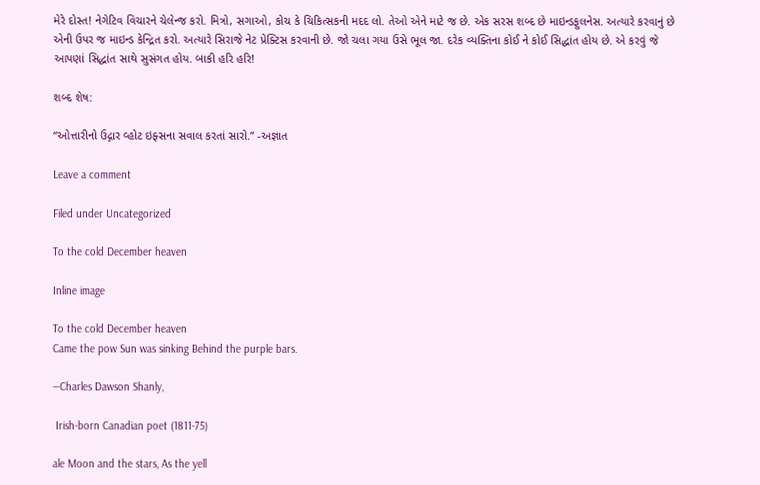મેરે દોસ્ત! નેગેટિવ વિચારને ચેલેન્જ કરો. મિત્રો, સગાઓ, કોચ કે ચિકિત્સકની મદદ લો. તેઓ એને માટે જ છે. એક સરસ શબ્દ છે માઇન્ડફુલનેસ. અત્યારે કરવાનું છે એની ઉપર જ માઇન્ડ કેન્દ્રિત કરો. અત્યારે સિરાજે નેટ પ્રેક્ટિસ કરવાની છે. જો ચલા ગયા ઉસે ભૂલ જા. દરેક વ્યક્તિના કોઈ ને કોઈ સિદ્ધાંત હોય છે. એ કરવું જે આપણાં સિદ્ધાંત સાથે સુસંગત હોય. બાકી હરિ હરિ!

શબ્દ શેષ:

“ઓત્તારીનો ઉદ્ગાર વ્હોટ ઇફ્સના સવાલ કરતાં સારો.” -અજ્ઞાત

Leave a comment

Filed under Uncategorized

To the cold December heaven

Inline image

To the cold December heaven
Came the pow Sun was sinking Behind the purple bars.

—Charles Dawson Shanly,

 Irish-born Canadian poet (1811-75)

ale Moon and the stars, As the yell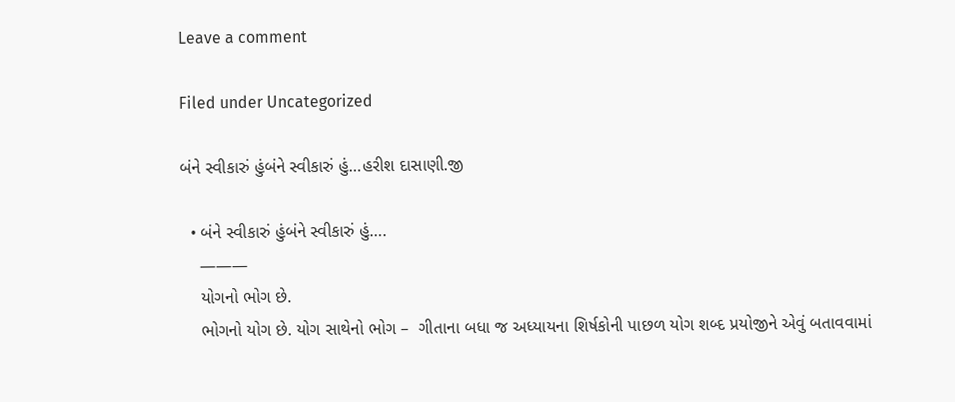Leave a comment

Filed under Uncategorized

બંને સ્વીકારું હુંબંને સ્વીકારું હું…હરીશ દાસાણી.જી

  • બંને સ્વીકારું હુંબંને સ્વીકારું હું….
    ———
    યોગનો ભોગ છે.
    ભોગનો યોગ છે. યોગ સાથેનો ભોગ –  ગીતાના બધા જ અધ્યાયના શિર્ષકોની પાછળ યોગ શબ્દ પ્રયોજીને એવું બતાવવામાં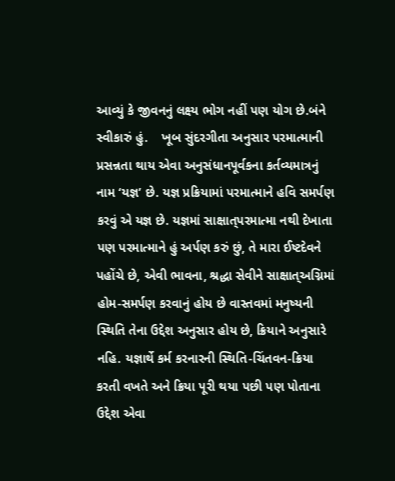આવ્યું કે જીવનનું લક્ષ્ય ભોગ નહીં પણ યોગ છે.બંને સ્વીકારું હું.    ખૂબ સુંદરગીતા અનુસાર પરમાત્માની પ્રસન્નતા થાય એવા અનુસંધાનપૂર્વકના કર્તવ્યમાત્રનું નામ ‘યજ્ઞ’ છે. યજ્ઞ પ્રક્રિયામાં પરમાત્માને હવિ સમર્પણ કરવું એ યજ્ઞ છે. યજ્ઞમાં સાક્ષાત્‌પરમાત્મા નથી દેખાતા પણ પરમાત્માને હું અર્પણ કરું છું, તે મારા ઈષ્ટદેવને પહોંચે છે, એવી ભાવના, શ્રદ્ધા સેવીને સાક્ષાત્‌અગ્નિમાં હોમ-સમર્પણ કરવાનું હોય છે વાસ્તવમાં મનુષ્યની સ્થિતિ તેના ઉદ્દેશ અનુસાર હોય છે, ક્રિયાને અનુસારે નહિ. યજ્ઞાર્થે કર્મ કરનારની સ્થિતિ-ચિંતવન-ક્રિયા કરતી વખતે અને ક્રિયા પૂરી થયા પછી પણ પોતાના ઉદ્દેશ એવા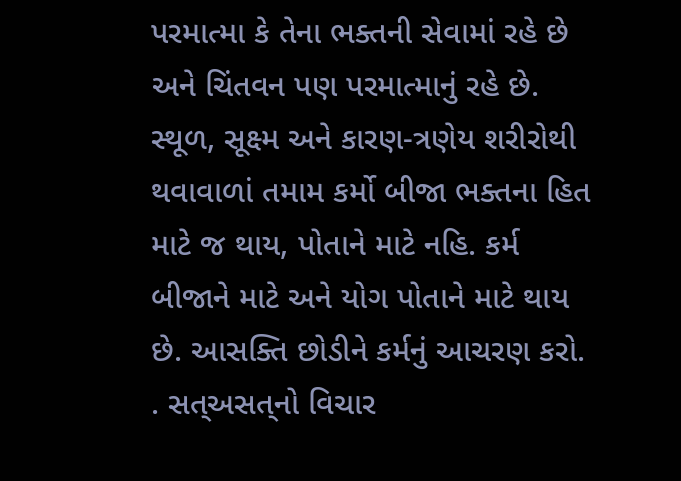પરમાત્મા કે તેના ભક્તની સેવામાં રહે છે અને ચિંતવન પણ પરમાત્માનું રહે છે. સ્થૂળ, સૂક્ષ્મ અને કારણ-ત્રણેય શરીરોથી થવાવાળાં તમામ કર્મો બીજા ભક્તના હિત માટે જ થાય, પોતાને માટે નહિ. કર્મ બીજાને માટે અને યોગ પોતાને માટે થાય છે. આસક્તિ છોડીને કર્મનું આચરણ કરો. . સત્‌અસત્‌નો વિચાર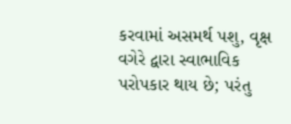કરવામાં અસમર્થ પશુ, વૃક્ષ વગેરે દ્વારા સ્વાભાવિક પરોપકાર થાય છે; પરંતુ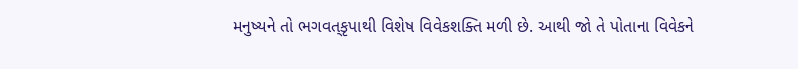મનુષ્યને તો ભગવત્‌કૃપાથી વિશેષ વિવેકશક્તિ મળી છે. આથી જો તે પોતાના વિવેકને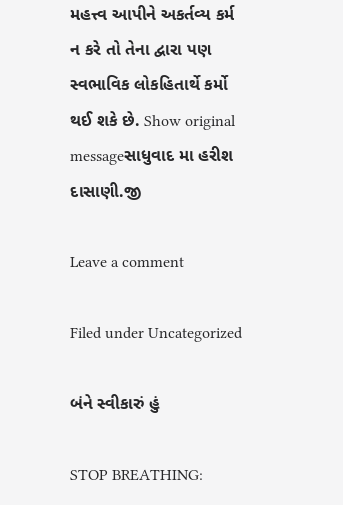મહત્ત્વ આપીને અકર્તવ્ય કર્મ ન કરે તો તેના દ્વારા પણ સ્વભાવિક લોકહિતાર્થે કર્મો થઈ શકે છે. Show original messageસાધુવાદ મા હરીશ દાસાણી.જી

Leave a comment

Filed under Uncategorized

બંને સ્વીકારું હું

STOP BREATHING: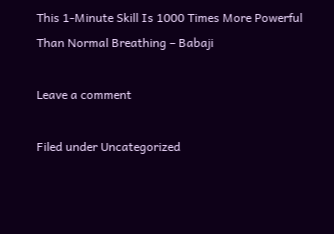This 1-Minute Skill Is 1000 Times More Powerful Than Normal Breathing – Babaji

Leave a comment

Filed under Uncategorized